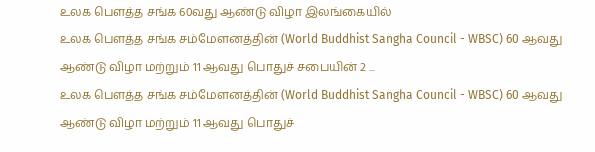உலக பௌத்த சங்க 60வது ஆண்டு விழா இலங்கையில்
உலக பௌத்த சங்க சம்மேளனத்தின் (World Buddhist Sangha Council - WBSC) 60 ஆவது ஆண்டு விழா மற்றும் 11 ஆவது பொதுச் சபையின் 2 ...
உலக பௌத்த சங்க சம்மேளனத்தின் (World Buddhist Sangha Council - WBSC) 60 ஆவது ஆண்டு விழா மற்றும் 11 ஆவது பொதுச்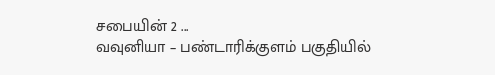சபையின் 2 ...
வவுனியா – பண்டாரிக்குளம் பகுதியில்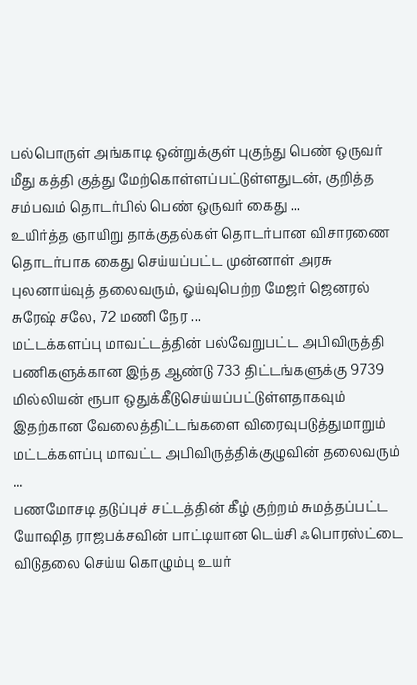பல்பொருள் அங்காடி ஒன்றுக்குள் புகுந்து பெண் ஒருவர் மீது கத்தி குத்து மேற்கொள்ளப்பட்டுள்ளதுடன், குறித்த சம்பவம் தொடர்பில் பெண் ஒருவர் கைது ...
உயிர்த்த ஞாயிறு தாக்குதல்கள் தொடர்பான விசாரணை தொடர்பாக கைது செய்யப்பட்ட முன்னாள் அரசு புலனாய்வுத் தலைவரும், ஓய்வுபெற்ற மேஜர் ஜெனரல் சுரேஷ் சலே, 72 மணி நேர ...
மட்டக்களப்பு மாவட்டத்தின் பல்வேறுபட்ட அபிவிருத்தி பணிகளுக்கான இந்த ஆண்டு 733 திட்டங்களுக்கு 9739 மில்லியன் ரூபா ஒதுக்கீடுசெய்யப்பட்டுள்ளதாகவும் இதற்கான வேலைத்திட்டங்களை விரைவுபடுத்துமாறும் மட்டக்களப்பு மாவட்ட அபிவிருத்திக்குழுவின் தலைவரும் ...
பணமோசடி தடுப்புச் சட்டத்தின் கீழ் குற்றம் சுமத்தப்பட்ட யோஷித ராஜபக்சவின் பாட்டியான டெய்சி ஃபொரஸ்ட்டை விடுதலை செய்ய கொழும்பு உயர்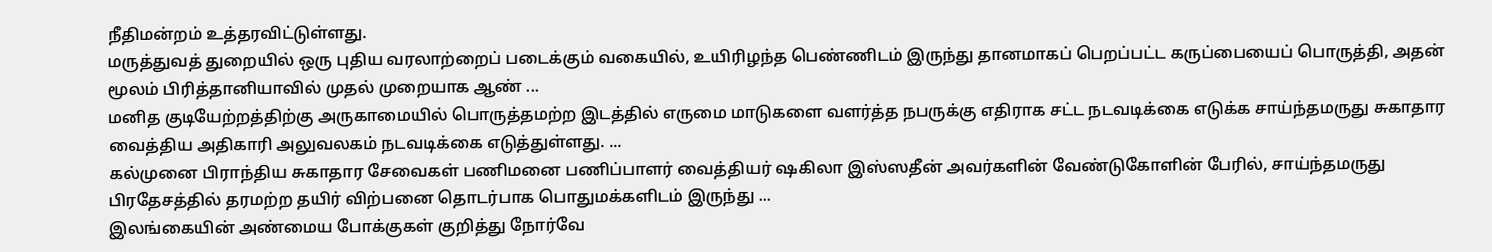நீதிமன்றம் உத்தரவிட்டுள்ளது.
மருத்துவத் துறையில் ஒரு புதிய வரலாற்றைப் படைக்கும் வகையில், உயிரிழந்த பெண்ணிடம் இருந்து தானமாகப் பெறப்பட்ட கருப்பையைப் பொருத்தி, அதன் மூலம் பிரித்தானியாவில் முதல் முறையாக ஆண் ...
மனித குடியேற்றத்திற்கு அருகாமையில் பொருத்தமற்ற இடத்தில் எருமை மாடுகளை வளர்த்த நபருக்கு எதிராக சட்ட நடவடிக்கை எடுக்க சாய்ந்தமருது சுகாதார வைத்திய அதிகாரி அலுவலகம் நடவடிக்கை எடுத்துள்ளது. ...
கல்முனை பிராந்திய சுகாதார சேவைகள் பணிமனை பணிப்பாளர் வைத்தியர் ஷகிலா இஸ்ஸதீன் அவர்களின் வேண்டுகோளின் பேரில், சாய்ந்தமருது பிரதேசத்தில் தரமற்ற தயிர் விற்பனை தொடர்பாக பொதுமக்களிடம் இருந்து ...
இலங்கையின் அண்மைய போக்குகள் குறித்து நோர்வே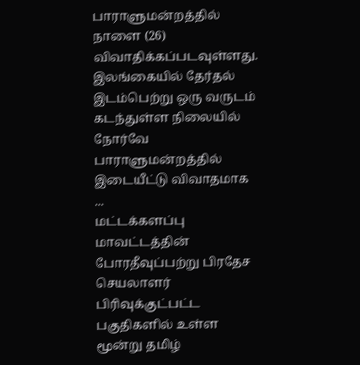பாராளுமன்றத்தில் நாளை (26) விவாதிக்கப்படவுள்ளது. இலங்கையில் தேர்தல் இடம்பெற்று ஒரு வருடம் கடந்துள்ள நிலையில் நோர்வே பாராளுமன்றத்தில் இடையீட்டு விவாதமாக ...
மட்டக்களப்பு மாவட்டத்தின் போரதீவுப்பற்று பிரதேச செயலாளர் பிரிவுக்குட்பட்ட பகுதிகளில் உள்ள மூன்று தமிழ்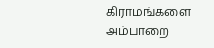கிராமங்களை அம்பாறை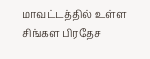மாவட்டத்தில் உள்ள சிங்கள பிரதேச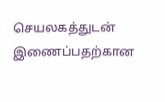செயலகத்துடன் இணைப்பதற்கான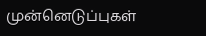முன்னெடுப்புகள்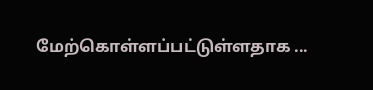மேற்கொள்ளப்பட்டுள்ளதாக ...